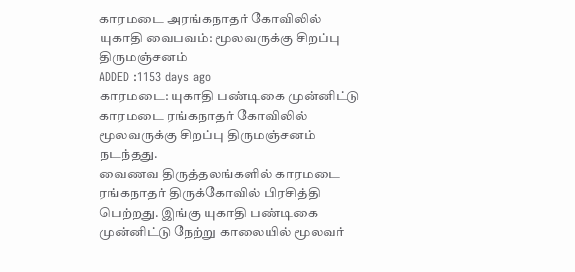காரமடை அரங்கநாதர் கோவிலில் யுகாதி வைபவம்: மூலவருக்கு சிறப்பு திருமஞ்சனம்
ADDED :1153 days ago
காரமடை: யுகாதி பண்டிகை முன்னிட்டு காரமடை ரங்கநாதர் கோவிலில் மூலவருக்கு சிறப்பு திருமஞ்சனம் நடந்தது.
வைணவ திருத்தலங்களில் காரமடை ரங்கநாதர் திருக்கோவில் பிரசித்தி பெற்றது. இங்கு யுகாதி பண்டிகை முன்னிட்டு நேற்று காலையில் மூலவர்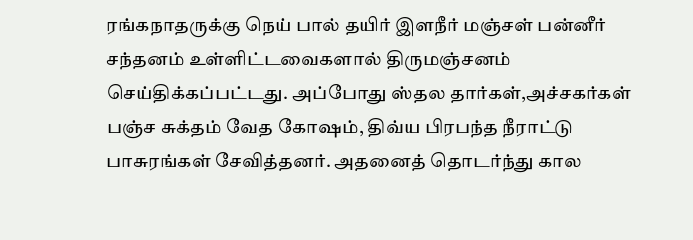ரங்கநாதருக்கு நெய் பால் தயிர் இளநீர் மஞ்சள் பன்னீர் சந்தனம் உள்ளிட்டவைகளால் திருமஞ்சனம் செய்திக்கப்பட்டது. அப்போது ஸ்தல தார்கள்,அச்சகர்கள் பஞ்ச சுக்தம் வேத கோஷம், திவ்ய பிரபந்த நீராட்டு பாசுரங்கள் சேவித்தனர். அதனைத் தொடர்ந்து கால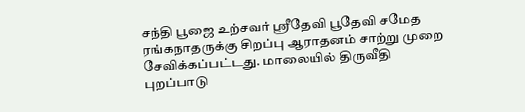சந்தி பூஜை உற்சவர் ஸ்ரீதேவி பூதேவி சமேத ரங்கநாதருக்கு சிறப்பு ஆராதனம் சாற்று முறை சேவிக்கப்பட்டது. மாலையில் திருவீதி புறப்பாடு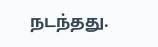நடந்தது.